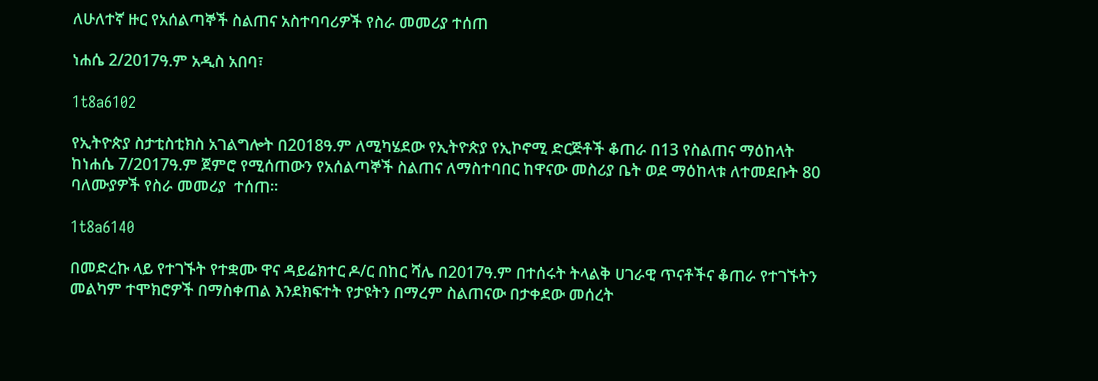ለሁለተኛ ዙር የአሰልጣኞች ስልጠና አስተባባሪዎች የስራ መመሪያ ተሰጠ

ነሐሴ 2/2017ዓ.ም አዲስ አበባ፣

1t8a6102

የኢትዮጵያ ስታቲስቲክስ አገልግሎት በ2018ዓ.ም ለሚካሄደው የኢትዮጵያ የኢኮኖሚ ድርጅቶች ቆጠራ በ13 የስልጠና ማዕከላት ከነሐሴ 7/2017ዓ.ም ጀምሮ የሚሰጠውን የአሰልጣኞች ስልጠና ለማስተባበር ከዋናው መስሪያ ቤት ወደ ማዕከላቱ ለተመደቡት 80 ባለሙያዎች የስራ መመሪያ  ተሰጠ።

1t8a6140

በመድረኩ ላይ የተገኙት የተቋሙ ዋና ዳይሬክተር ዶ/ር በከር ሻሌ በ2017ዓ.ም በተሰሩት ትላልቅ ሀገራዊ ጥናቶችና ቆጠራ የተገኙትን መልካም ተሞክሮዎች በማስቀጠል እንደክፍተት የታዩትን በማረም ስልጠናው በታቀደው መሰረት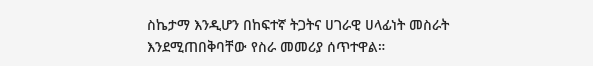ስኬታማ እንዲሆን በከፍተኛ ትጋትና ሀገራዊ ሀላፊነት መስራት እንደሚጠበቅባቸው የስራ መመሪያ ሰጥተዋል።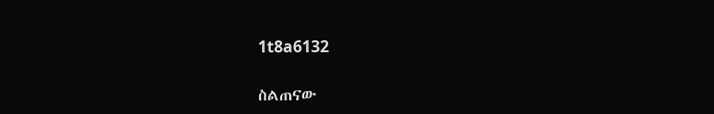1t8a6132

ስልጠናው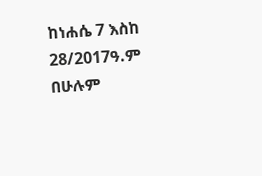ከነሐሴ 7 እስከ 28/2017ዓ.ም በሁሉም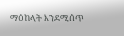ማዕከላት እንደሚሰጥ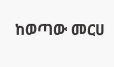ከወጣው መርሀ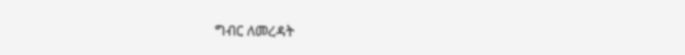ግብር ለመረዳት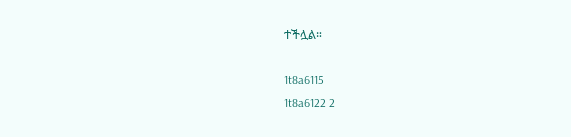ተችሏል።

1t8a6115
1t8a6122 2